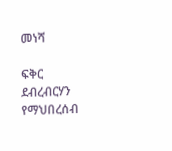መነሻ

ፍቅር ደብረብርሃን የማህበረሰብ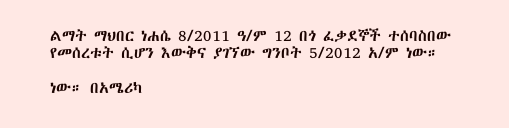ልማት ማህበር ነሐሴ 8/2011 ዓ/ም 12 በጎ ፈቃደኞች ተሰባስበው የመሰረቱት ሲሆን እውቅና ያገኘው ግንቦት 5/2012 አ/ም ነው።

ነው። በአሜሪካ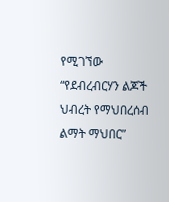የሚገኘው “የደብረብርሃን ልጆች ህብረት የማህበረሰብ ልማት ማህበር”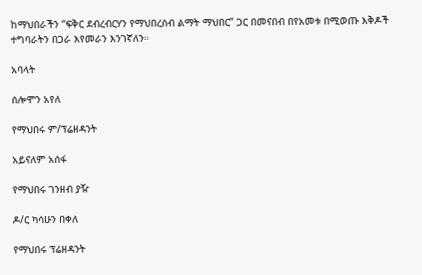ከማህበራችን “ፍቅር ደብረብርሃን የማህበረሰብ ልማት ማህበር” ጋር በመናበብ በየአመቱ በሚወጡ እቅዶች ተግባራትን በጋራ እየመራን እንገኛለን።

አባላት

ሰሎሞን አየለ

የማህበሩ ም/ፕሬዘዳንት

አይናለም አሰፋ

የማህበሩ ገንዘብ ያዥ

ዶ/ር ካሳሁን በቀለ

የማህበሩ ፕሬዘዳንት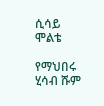ሲሳይ ሞልቴ

የማህበሩ ሂሳብ ሹም